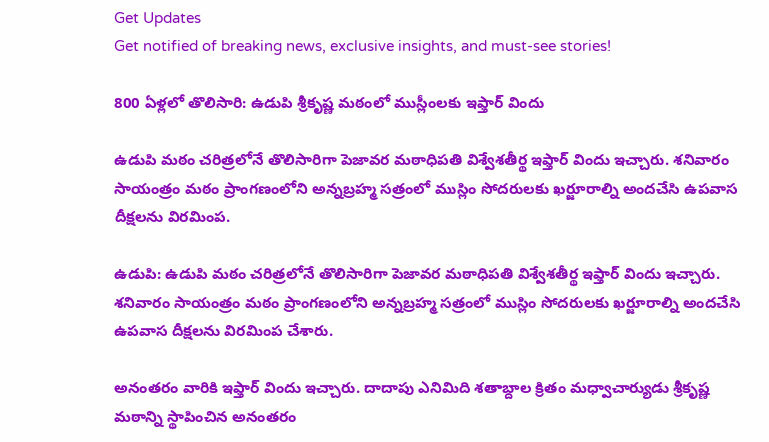Get Updates
Get notified of breaking news, exclusive insights, and must-see stories!

800 ఏళ్లలో తొలిసారి: ఉడుపి శ్రీకృష్ణ మఠంలో ముస్లీంలకు ఇఫ్తార్ విందు

ఉడుపి మఠం చరిత్రలోనే తొలిసారిగా పెజావర మఠాధిపతి విశ్వేశతీర్థ ఇఫ్తార్ విందు ఇచ్చారు. శనివారం సాయంత్రం మఠం ప్రాంగణంలోని అన్నబ్రహ్మ సత్రంలో ముస్లిం సోదరులకు ఖర్జూరాల్ని అందచేసి ఉపవాస దీక్షలను విరమింప.

ఉడుపి: ఉడుపి మఠం చరిత్రలోనే తొలిసారిగా పెజావర మఠాధిపతి విశ్వేశతీర్థ ఇఫ్తార్ విందు ఇచ్చారు. శనివారం సాయంత్రం మఠం ప్రాంగణంలోని అన్నబ్రహ్మ సత్రంలో ముస్లిం సోదరులకు ఖర్జూరాల్ని అందచేసి ఉపవాస దీక్షలను విరమింప చేశారు.

అనంతరం వారికి ఇఫ్తార్ విందు ఇచ్చారు. దాదాపు ఎనిమిది శతాబ్దాల క్రితం మధ్వాచార్యుడు శ్రీకృష్ణ మఠాన్ని స్థాపించిన అనంతరం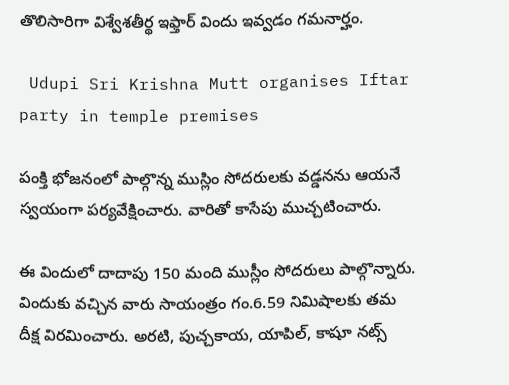తొలిసారిగా విశ్వేశతీర్థ ఇఫ్తార్ విందు ఇవ్వడం గమనార్హం.

 Udupi Sri Krishna Mutt organises Iftar party in temple premises

పంక్తి భోజనంలో పాల్గొన్న ముస్లిం సోదరులకు వడ్డనను ఆయనే స్వయంగా పర్యవేక్షించారు. వారితో కాసేపు ముచ్చటించారు.

ఈ విందులో దాదాపు 150 మంది ముస్లీం సోదరులు పాల్గొన్నారు. విందుకు వచ్చిన వారు సాయంత్రం గం.6.59 నిమిషాలకు తమ దీక్ష విరమించారు. అరటి, పుచ్చకాయ, యాపిల్, కాషూ నట్స్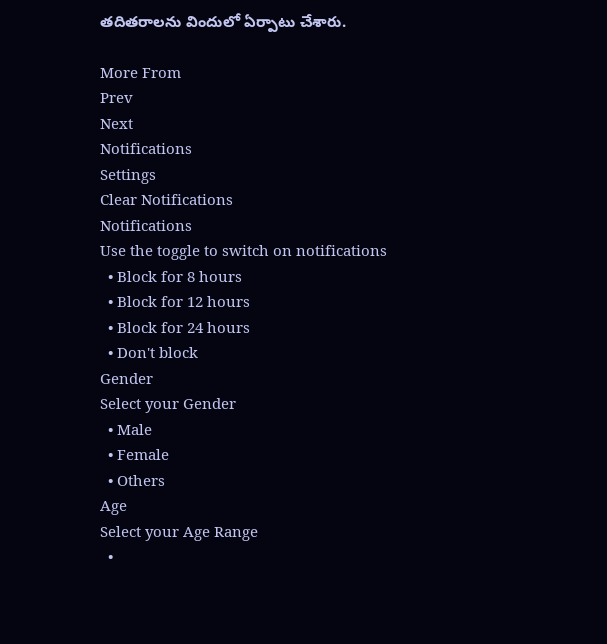తదితరాలను విందులో ఏర్పాటు చేశారు.

More From
Prev
Next
Notifications
Settings
Clear Notifications
Notifications
Use the toggle to switch on notifications
  • Block for 8 hours
  • Block for 12 hours
  • Block for 24 hours
  • Don't block
Gender
Select your Gender
  • Male
  • Female
  • Others
Age
Select your Age Range
  •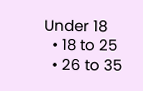Under 18
  • 18 to 25
  • 26 to 35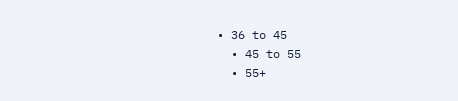• 36 to 45
  • 45 to 55
  • 55+